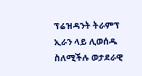ፕሬዝዳንት ትራምፕ ኢራን ላይ ሊወሰዱ ስለሚችሉ ወታደራዊ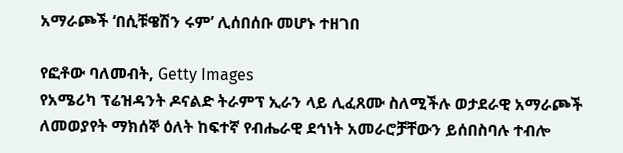አማራጮች ‘በሲቹዌሽን ሩም’ ሊሰበሰቡ መሆኑ ተዘገበ

የፎቶው ባለመብት, Getty Images
የአሜሪካ ፕሬዝዳንት ዶናልድ ትራምፕ ኢራን ላይ ሊፈጸሙ ስለሚችሉ ወታደራዊ አማራጮች ለመወያየት ማክሰኞ ዕለት ከፍተኛ የብሔራዊ ደኅነት አመራሮቻቸውን ይሰበስባሉ ተብሎ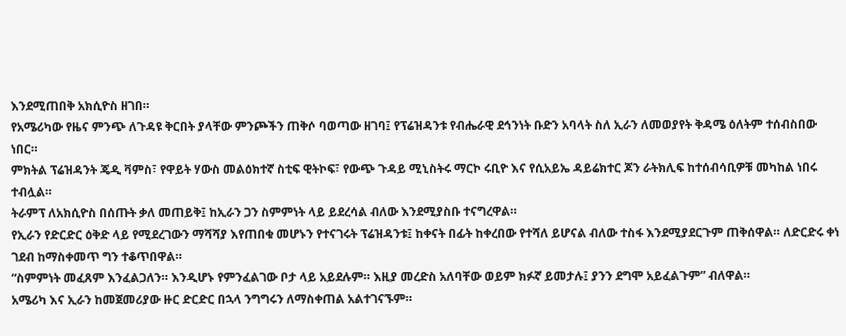እንደሚጠበቅ አክሲዮስ ዘገበ።
የአሜሪካው የዜና ምንጭ ለጉዳዩ ቅርበት ያላቸው ምንጮችን ጠቅሶ ባወጣው ዘገባ፤ የፕሬዝዳንቱ የብሔራዊ ደኅንነት ቡድን አባላት ስለ ኢራን ለመወያየት ቅዳሜ ዕለትም ተሰብስበው ነበር።
ምክትል ፕሬዝዳንት ጄዲ ቫምስ፣ የዋይት ሃውስ መልዕክተኛ ስቲፍ ዊትኮፍ፣ የውጭ ጉዳይ ሚኒስትሩ ማርኮ ሩቢዮ እና የሲአይኤ ዳይሬክተር ጆን ራትክሊፍ ከተሰብሳቢዎቹ መካከል ነበሩ ተብሏል።
ትራምፕ ለአክሲዮስ በሰጡት ቃለ መጠይቅ፤ ከኢራን ጋን ስምምነት ላይ ይደረሳል ብለው እንደሚያስቡ ተናግረዋል።
የኢራን የድርድር ዕቅድ ላይ የሚደረገውን ማሻሻያ እየጠበቁ መሆኑን የተናገሩት ፕሬዝዳንቱ፤ ከቀናት በፊት ከቀረበው የተሻለ ይሆናል ብለው ተስፋ እንደሚያደርጉም ጠቅሰዋል። ለድርድሩ ቀነ ገደብ ከማስቀመጥ ግን ተቆጥበዋል።
“ስምምነት መፈጸም እንፈልጋለን። እንዲሆኑ የምንፈልገው ቦታ ላይ አይደሉም። እዚያ መረድስ አለባቸው ወይም ክፉኛ ይመታሉ፤ ያንን ደግሞ አይፈልጉም” ብለዋል።
አሜሪካ እና ኢራን ከመጀመሪያው ዙር ድርድር በኋላ ንግግሩን ለማስቀጠል አልተገናኙም።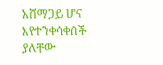አሸማጋይ ሆና እየተንቀሳቀሰች ያለቸው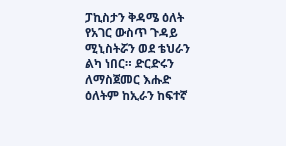ፓኪስታን ቅዳሜ ዕለት የአገር ውስጥ ጉዳይ ሚኒስትሯን ወደ ቴህራን ልካ ነበር። ድርድሩን ለማስጀመር እሑድ ዕለትም ከኢራን ከፍተኛ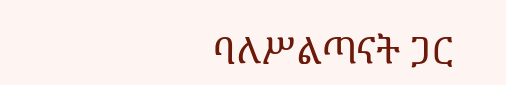ባለሥልጣናት ጋር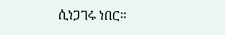ሲነጋገሩ ነበር።